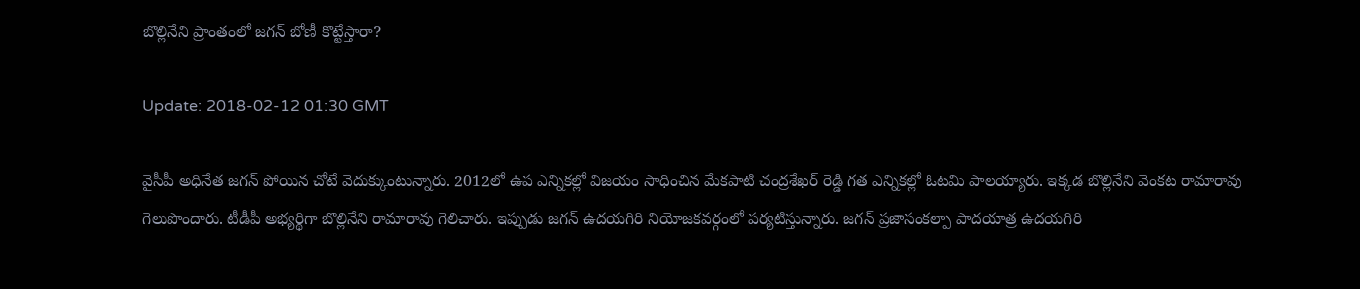బొల్లినేని ప్రాంతంలో జగన్ బోణీ కొట్టేస్తారా?

Update: 2018-02-12 01:30 GMT

వైసీపీ అధినేత జగన్ పోయిన చోటే వెదుక్కుంటున్నారు. 2012లో ఉప ఎన్నికల్లో విజయం సాధించిన మేకపాటి చంద్రశేఖర్ రెడ్డి గత ఎన్నికల్లో ఓటమి పాలయ్యారు. ఇక్కడ బొల్లినేని వెంకట రామారావు గెలుపొందారు. టీడీపీ అభ్యర్థిగా బొల్లినేని రామారావు గెలిచారు. ఇప్పుడు జగన్ ఉదయగిరి నియోజకవర్గంలో పర్యటిస్తున్నారు. జగన్ ప్రజాసంకల్పా పాదయాత్ర ఉదయగిరి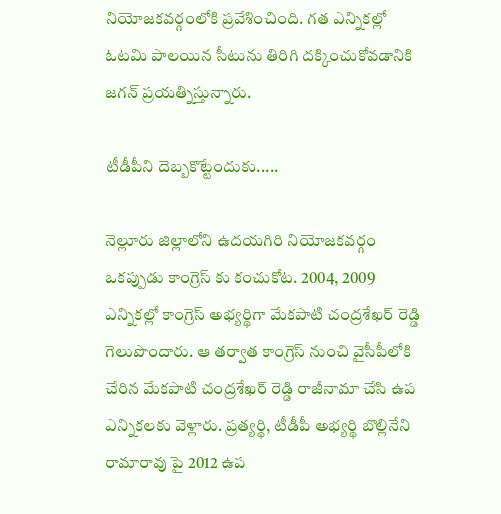నియోజకవర్గంలోకి ప్రవేశించింది. గత ఎన్నికల్లో ఓటమి పాలయిన సీటును తిరిగి దక్కించుకోవడానికి జగన్ ప్రయత్నిస్తున్నారు.

టీడీపీని దెబ్బకొట్టేందుకు.....

నెల్లూరు జిల్లాలోని ఉదయగిరి నియోజకవర్గం ఒకప్పుడు కాంగ్రెస్ కు కంచుకోట. 2004, 2009 ఎన్నికల్లో కాంగ్రెస్ అభ్యర్థిగా మేకపాటి చంద్రశేఖర్ రెడ్డి గెలుపొందారు. ఆ తర్వాత కాంగ్రెస్ నుంచి వైసీపీలోకి చేరిన మేకపాటి చంద్రశేఖర్ రెడ్డి రాజీనామా చేసి ఉప ఎన్నికలకు వెళ్లారు. ప్రత్యర్థి, టీడీపీ అభ్యర్థి బొల్లినేని రామారావు పై 2012 ఉప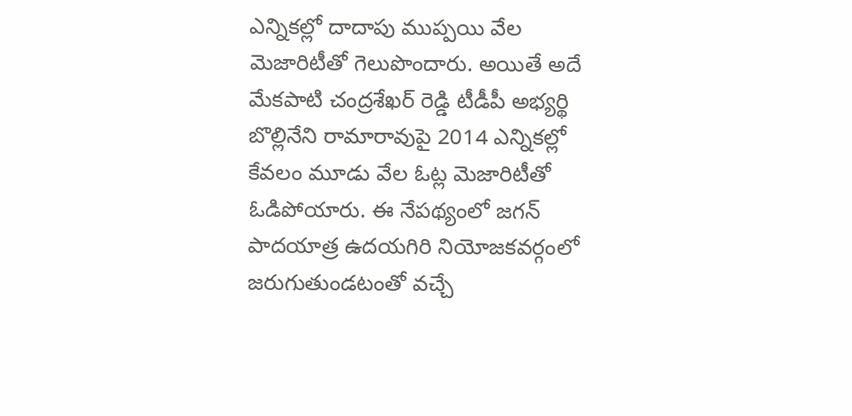ఎన్నికల్లో దాదాపు ముప్పయి వేల మెజారిటీతో గెలుపొందారు. అయితే అదే మేకపాటి చంద్రశేఖర్ రెడ్డి టీడీపీ అభ్యర్థి బొల్లినేని రామారావుపై 2014 ఎన్నికల్లో కేవలం మూడు వేల ఓట్ల మెజారిటీతో ఓడిపోయారు. ఈ నేపథ్యంలో జగన్ పాదయాత్ర ఉదయగిరి నియోజకవర్గంలో జరుగుతుండటంతో వచ్చే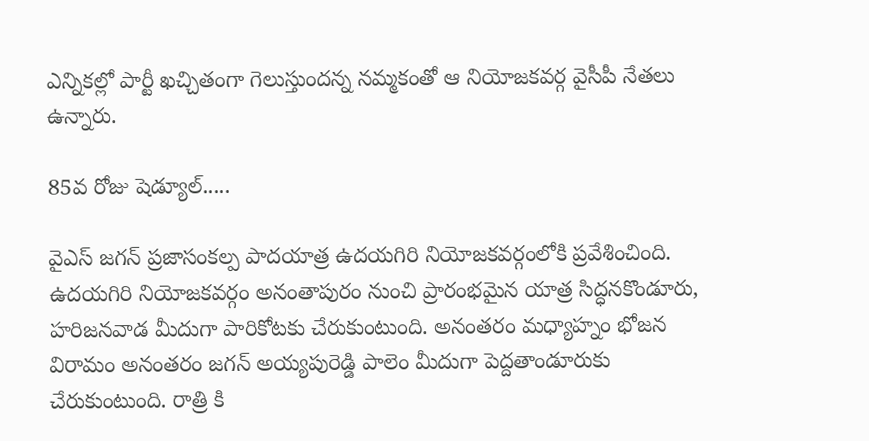ఎన్నికల్లో పార్టీ ఖచ్చితంగా గెలుస్తుందన్న నమ్మకంతో ఆ నియోజకవర్గ వైసీపీ నేతలు ఉన్నారు.

85వ రోజు షెడ్యూల్.....

వైఎస్ జగన్ ప్రజాసంకల్ప పాదయాత్ర ఉదయగిరి నియోజకవర్గంలోకి ప్రవేశించింది. ఉదయగిరి నియోజకవర్గం అనంతాపురం నుంచి ప్రారంభమైన యాత్ర సిద్ధనకొండూరు, హరిజనవాడ మీదుగా పారికోటకు చేరుకుంటుంది. అనంతరం మధ్యాహ్నం భోజన విరామం అనంతరం జగన్ అయ్యపురెడ్డి పాలెం మీదుగా పెద్దతాండూరుకు చేరుకుంటుంది. రాత్రి కి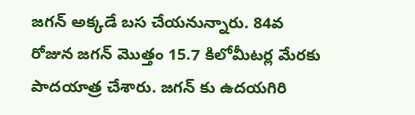జగన్ అక్కడే బస చేయనున్నారు. 84వ రోజున జగన్ మొత్తం 15.7 కిలోమీటర్ల మేరకు పాదయాత్ర చేశారు. జగన్ కు ఉదయగిరి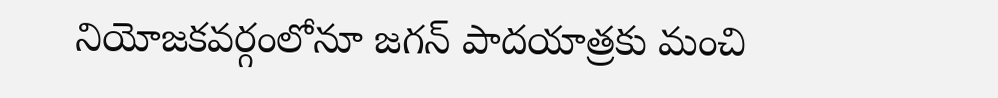నియోజకవర్గంలోనూ జగన్ పాదయాత్రకు మంచి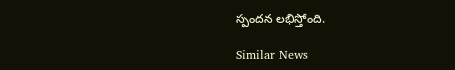స్పందన లభిస్తోంది.

Similar News